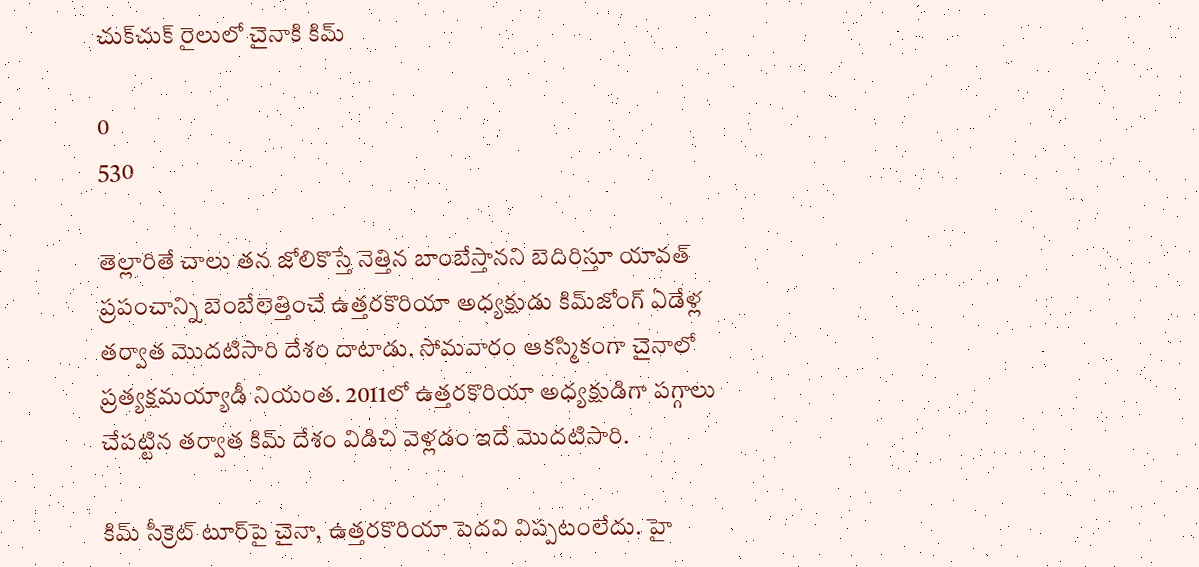చుక్‌చుక్ రైలులో చైనాకి కిమ్

0
530

తెల్లారితే చాలు త‌న జోలికొస్తే నెత్తిన బాంబేస్తాన‌ని బెదిరిస్తూ యావ‌త్ ప్ర‌పంచాన్ని బెంబేలెత్తించే ఉత్త‌ర‌కొరియా అధ్య‌క్షుడు కిమ్‌జోంగ్‌ ఏడేళ్ల త‌ర్వాత మొద‌టిసారి దేశం దాటాడు. సోమవారం ఆకస్మికంగా చైనాలో ప్ర‌త్య‌క్ష‌మ‌య్యాడీ నియంత‌. 2011లో ఉత్త‌ర‌కొరియా అధ్య‌క్షుడిగా పగ్గాలు చేపట్టిన తర్వాత కిమ్‌ దేశం విడిచి వెళ్లడం ఇదే మొద‌టిసారి.

కిమ్ సీక్రెట్ టూర్‌పై చైనా, ఉత్త‌ర‌కొరియా పెదవి విప్ప‌టంలేదు. హై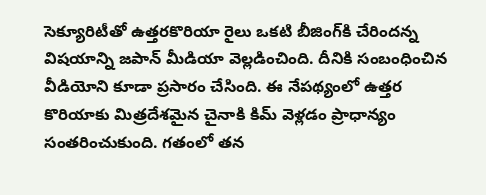సెక్యూరిటీతో ఉత్త‌ర‌కొరియా రైలు ఒక‌టి బీజింగ్‌కి చేరింద‌న్న విష‌యాన్ని జపాన్‌ మీడియా వెల్లడించింది. దీనికి సంబంధించిన‌ వీడియోని కూడా ప్రసారం చేసింది. ఈ నేపథ్యంలో ఉత్తర కొరియాకు మిత్రదేశమైన చైనాకి కిమ్‌ వెళ్లడం ప్రాధాన్యం సంతరించుకుంది. గతంలో తన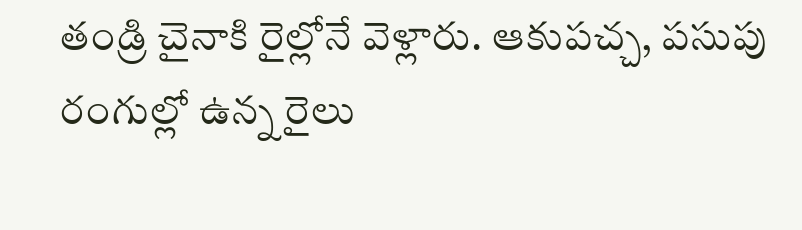తండ్రి చైనాకి రైల్లోనే వెళ్లారు. ఆకుపచ్చ, పసుపు రంగుల్లో ఉన్న రైలు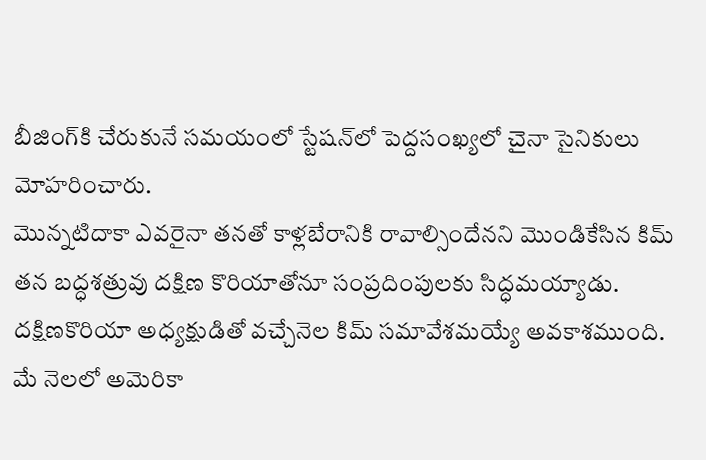బీజింగ్‌కి చేరుకునే సమయంలో స్టేషన్‌లో పెద్దసంఖ్యలో చైనా సైనికులు మోహరించారు.
మొన్న‌టిదాకా ఎవ‌రైనా త‌న‌తో కాళ్ల‌బేరానికి రావాల్సిందేన‌ని మొండికేసిన కిమ్ త‌న బ‌ద్ధ‌శ‌త్రువు దక్షిణ కొరియాతోనూ సంప్ర‌దింపుల‌కు సిద్ధ‌మ‌య్యాడు. ద‌క్షిణ‌కొరియా అధ్యక్షుడితో వచ్చేనెల కిమ్‌ సమావేశమయ్యే అవకాశముంది.
మే నెలలో అమెరికా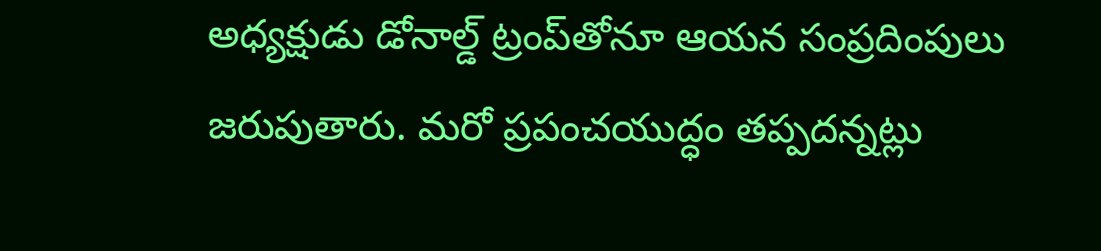అధ్యక్షుడు డోనాల్డ్‌ ట్రంప్‌తోనూ ఆయన సంప్రదింపులు జరుపుతారు. మ‌రో ప్ర‌పంచ‌యుద్ధం త‌ప్ప‌ద‌న్నట్లు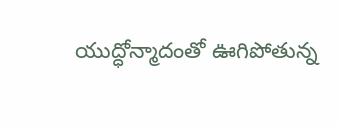యుద్ధోన్మాదంతో ఊగిపోతున్న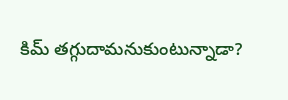కిమ్ త‌గ్గుదామ‌నుకుంటున్నాడా?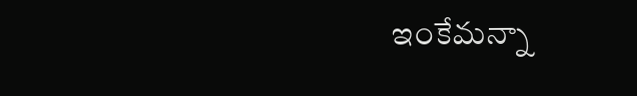ఇంకేమ‌న్నా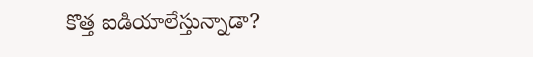కొత్త ఐడియాలేస్తున్నాడా?